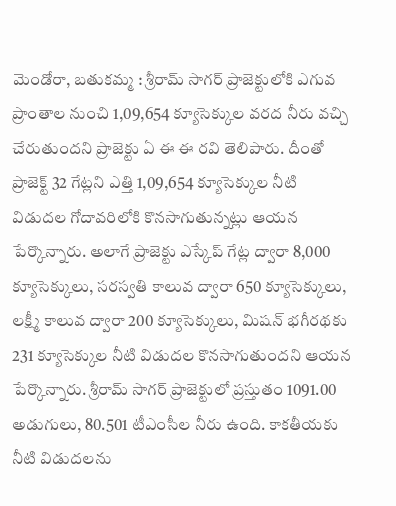మెండోరా, బతుకమ్మ : శ్రీరామ్ సాగర్ ప్రాజెక్టులోకి ఎగువ ప్రాంతాల నుంచి 1,09,654 క్యూసెక్కుల వరద నీరు వచ్చి చేరుతుందని ప్రాజెక్టు ఏ ఈ ఈ రవి తెలిపారు. దీంతో ప్రాజెక్ట్ 32 గేట్లని ఎత్తి 1,09,654 క్యూసెక్కుల నీటి విడుదల గోదావరిలోకి కొనసాగుతున్నట్లు ఆయన పేర్కొన్నారు. అలాగే ప్రాజెక్టు ఎస్కేప్ గేట్ల ద్వారా 8,000 క్యూసెక్కులు, సరస్వతి కాలువ ద్వారా 650 క్యూసెక్కులు, లక్ష్మీ కాలువ ద్వారా 200 క్యూసెక్కులు, మిషన్ భగీరథకు 231 క్యూసెక్కుల నీటి విడుదల కొనసాగుతుందని ఆయన పేర్కొన్నారు. శ్రీరామ్ సాగర్ ప్రాజెక్టులో ప్రస్తుతం 1091.00 అడుగులు, 80.501 టీఎంసీల నీరు ఉంది. కాకతీయకు నీటి విడుదలను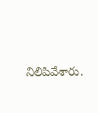నిలిపివేశారు.